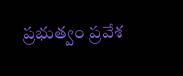ప్రభుత్వం ప్రవేశ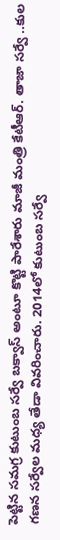పెట్టిన సమగ్ర కుటుంబ సర్వే బక్వాస్ అంటూ కొట్టి పారేశారు మాజీ మంత్రి కేటీఆర్. తాజా సర్వే ..కుల గణన సర్వేల మధ్య తేడా వివరించారు. 2014లో కుటుంబ సర్వే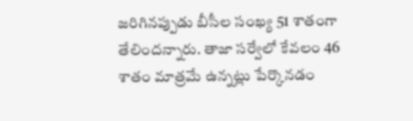జరిగినప్పుడు బీసీల సంఖ్య 51 శాతంగా తేలిందన్నారు. తాజా సర్వేలో కేవలం 46 శాతం మాత్రమే ఉన్నట్లు పేర్కొనడం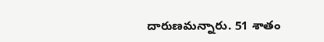దారుణమన్నారు. 51 శాతం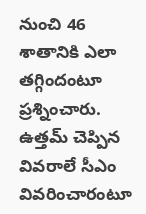నుంచి 46 శాతానికి ఎలా తగ్గిందంటూ ప్రశ్నించారు. ఉత్తమ్ చెప్పిన వివరాలే సీఎం వివరించారంటూ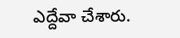ఎద్దేవా చేశారు.